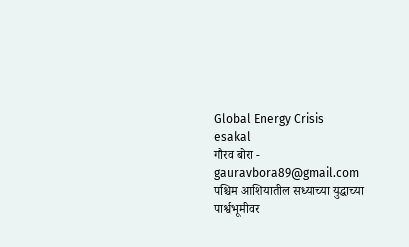Global Energy Crisis
esakal
गौरव बोरा - gauravbora89@gmail.com
पश्चिम आशियातील सध्याच्या युद्धाच्या पार्श्वभूमीवर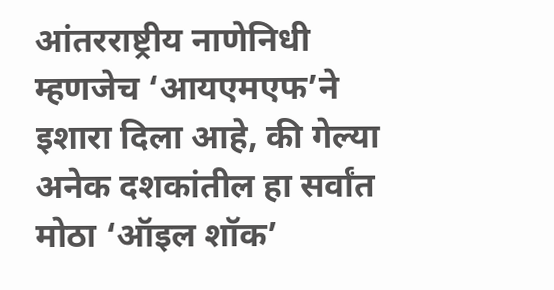आंतरराष्ट्रीय नाणेनिधी म्हणजेच ‘आयएमएफ’ने इशारा दिला आहे, की गेल्या अनेक दशकांतील हा सर्वांत मोठा ‘ऑइल शॉक’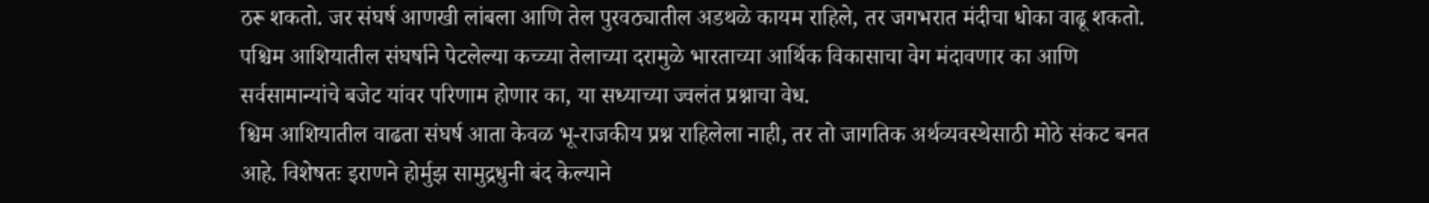ठरू शकतो. जर संघर्ष आणखी लांबला आणि तेल पुरवठ्यातील अडथळे कायम राहिले, तर जगभरात मंदीचा धोका वाढू शकतो. पश्चिम आशियातील संघर्षाने पेटलेल्या कच्च्या तेलाच्या दरामुळे भारताच्या आर्थिक विकासाचा वेग मंदावणार का आणि सर्वसामान्यांचे बजेट यांवर परिणाम होणार का, या सध्याच्या ज्वलंत प्रश्नाचा वेध.
श्चिम आशियातील वाढता संघर्ष आता केवळ भू-राजकीय प्रश्न राहिलेला नाही, तर तो जागतिक अर्थव्यवस्थेसाठी मोठे संकट बनत आहे. विशेषतः इराणने होर्मुझ सामुद्रधुनी बंद केल्याने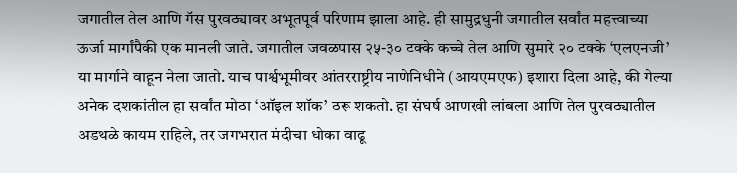जगातील तेल आणि गॅस पुरवठ्यावर अभूतपूर्व परिणाम झाला आहे. ही सामुद्रधुनी जगातील सर्वांत महत्त्वाच्या ऊर्जा मार्गांपैकी एक मानली जाते. जगातील जवळपास २५-३० टक्के कच्चे तेल आणि सुमारे २० टक्के ‘एलएनजी’ या मार्गाने वाहून नेला जातो. याच पार्श्वभूमीवर आंतरराष्ट्रीय नाणेनिधीने (आयएमएफ) इशारा दिला आहे, की गेल्या अनेक दशकांतील हा सर्वांत मोठा ‘ऑइल शॉक’ ठरू शकतो. हा संघर्ष आणखी लांबला आणि तेल पुरवठ्यातील अडथळे कायम राहिले, तर जगभरात मंदीचा धोका वाढू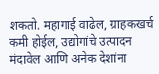शकतो. महागाई वाढेल, ग्राहकखर्च कमी होईल, उद्योगांचे उत्पादन मंदावेल आणि अनेक देशांना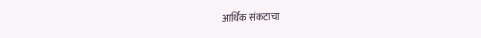आर्थिक संकटाचा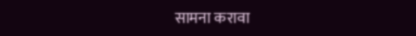सामना करावा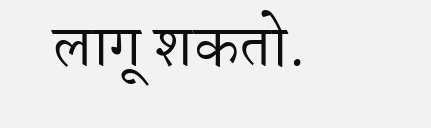लागू शकतो.